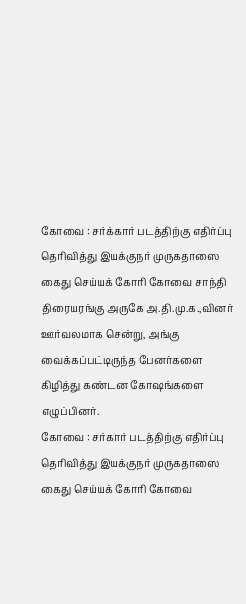கோவை : சர்க்கார் படத்திற்கு எதிர்ப்பு தெரிவித்து இயக்குநர் முருகதாஸை கைது செய்யக் கோரி கோவை சாந்தி திரையரங்கு அருகே அ.தி.மு.க.,வினர் ஊர்வலமாக சென்று, அங்கு வைக்கப்பட்டிருந்த பேனர்களை கிழித்து கண்டன கோஷங்களை எழுப்பினர்.
கோவை : சர்கார் படத்திற்கு எதிர்ப்பு தெரிவித்து இயக்குநர் முருகதாஸை கைது செய்யக் கோரி கோவை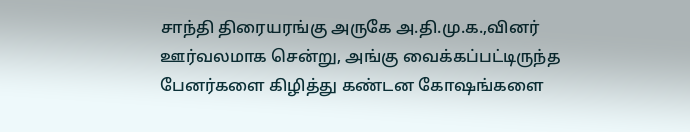சாந்தி திரையரங்கு அருகே அ.தி.மு.க.,வினர் ஊர்வலமாக சென்று, அங்கு வைக்கப்பட்டிருந்த பேனர்களை கிழித்து கண்டன கோஷங்களை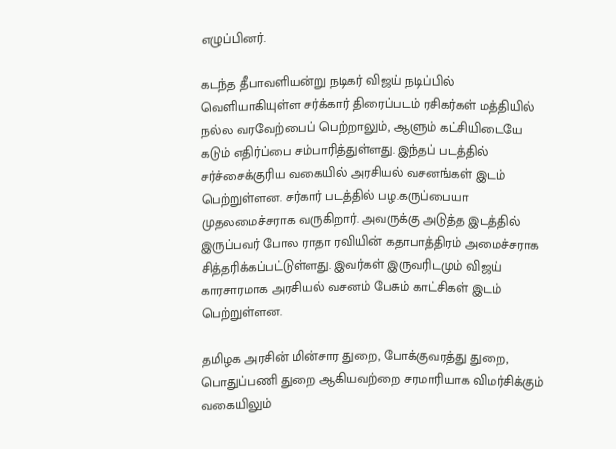எழுப்பினர்.

கடந்த தீபாவளியன்று நடிகர் விஜய் நடிப்பில் வெளியாகியுள்ள சர்க்கார் திரைப்படம் ரசிகர்கள் மத்தியில் நல்ல வரவேற்பைப் பெற்றாலும், ஆளும் கட்சியிடையே கடும் எதிர்ப்பை சம்பாரித்துள்ளது. இந்தப் படத்தில் சர்ச்சைக்குரிய வகையில் அரசியல் வசனங்கள் இடம் பெற்றுள்ளன. சர்கார் படத்தில் பழ.கருப்பையா முதலமைச்சராக வருகிறார். அவருக்கு அடுத்த இடத்தில் இருப்பவர் போல ராதா ரவியின் கதாபாத்திரம் அமைச்சராக சித்தரிக்கப்பட்டுள்ளது. இவர்கள் இருவரிடமும் விஜய் காரசாரமாக அரசியல் வசனம் பேசும் காட்சிகள் இடம் பெற்றுள்ளன.

தமிழக அரசின் மின்சார துறை, போக்குவரத்து துறை, பொதுப்பணி துறை ஆகியவற்றை சரமாரியாக விமர்சிக்கும் வகையிலும்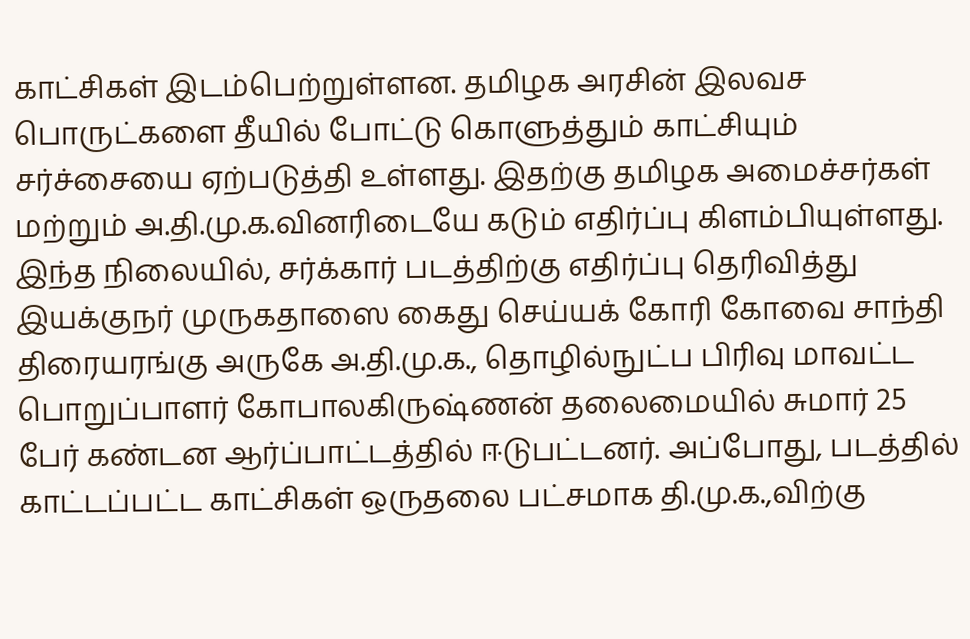காட்சிகள் இடம்பெற்றுள்ளன. தமிழக அரசின் இலவச பொருட்களை தீயில் போட்டு கொளுத்தும் காட்சியும் சர்ச்சையை ஏற்படுத்தி உள்ளது. இதற்கு தமிழக அமைச்சர்கள் மற்றும் அ.தி.மு.க.வினரிடையே கடும் எதிர்ப்பு கிளம்பியுள்ளது.
இந்த நிலையில், சர்க்கார் படத்திற்கு எதிர்ப்பு தெரிவித்து இயக்குநர் முருகதாஸை கைது செய்யக் கோரி கோவை சாந்தி திரையரங்கு அருகே அ.தி.மு.க., தொழில்நுட்ப பிரிவு மாவட்ட பொறுப்பாளர் கோபாலகிருஷ்ணன் தலைமையில் சுமார் 25 பேர் கண்டன ஆர்ப்பாட்டத்தில் ஈடுபட்டனர். அப்போது, படத்தில் காட்டப்பட்ட காட்சிகள் ஒருதலை பட்சமாக தி.மு.க.,விற்கு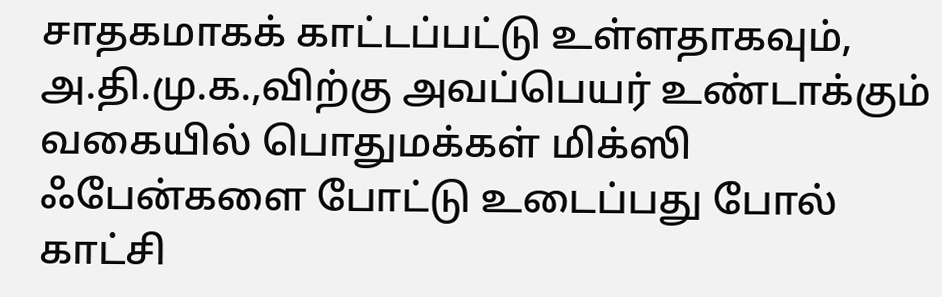சாதகமாகக் காட்டப்பட்டு உள்ளதாகவும், அ.தி.மு.க.,விற்கு அவப்பெயர் உண்டாக்கும் வகையில் பொதுமக்கள் மிக்ஸி ஃபேன்களை போட்டு உடைப்பது போல் காட்சி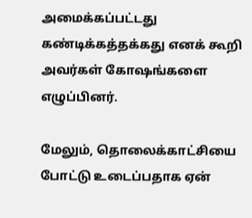அமைக்கப்பட்டது கண்டிக்கத்தக்கது எனக் கூறி அவர்கள் கோஷங்களை எழுப்பினர்.

மேலும், தொலைக்காட்சியை போட்டு உடைப்பதாக ஏன்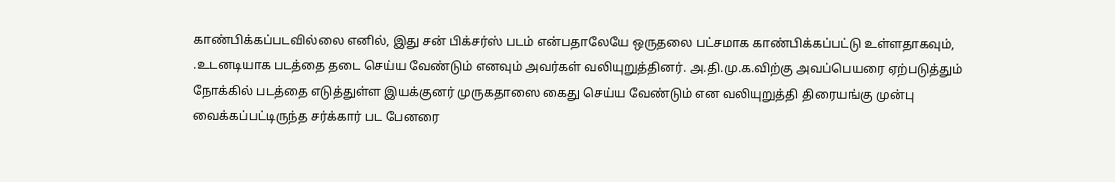காண்பிக்கப்படவில்லை எனில், இது சன் பிக்சர்ஸ் படம் என்பதாலேயே ஒருதலை பட்சமாக காண்பிக்கப்பட்டு உள்ளதாகவும், .உடனடியாக படத்தை தடை செய்ய வேண்டும் எனவும் அவர்கள் வலியுறுத்தினர். அ.தி.மு.க.விற்கு அவப்பெயரை ஏற்படுத்தும் நோக்கில் படத்தை எடுத்துள்ள இயக்குனர் முருகதாஸை கைது செய்ய வேண்டும் என வலியுறுத்தி திரையங்கு முன்பு வைக்கப்பட்டிருந்த சர்க்கார் பட பேனரை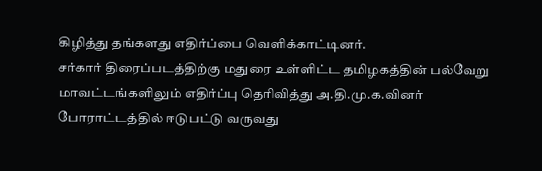கிழித்து தங்களது எதிர்ப்பை வெளிக்காட்டினர்.
சர்கார் திரைப்படத்திற்கு மதுரை உள்ளிட்ட தமிழகத்தின் பல்வேறு மாவட்டங்களிலும் எதிர்ப்பு தெரிவித்து அ.தி.மு.க.வினர் போராட்டத்தில் ஈடுபட்டு வருவது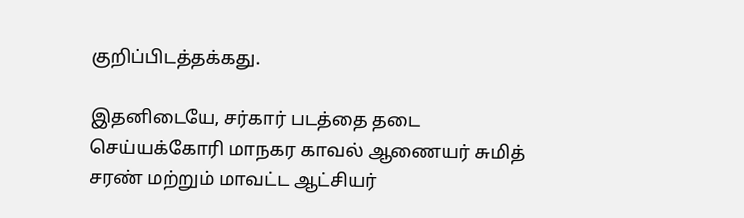குறிப்பிடத்தக்கது.

இதனிடையே, சர்கார் படத்தை தடை செய்யக்கோரி மாநகர காவல் ஆணையர் சுமித் சரண் மற்றும் மாவட்ட ஆட்சியர்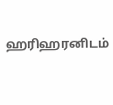ஹரிஹரனிடம்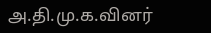அ.தி.மு.க.வினர்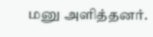மனு அளித்தனர்.